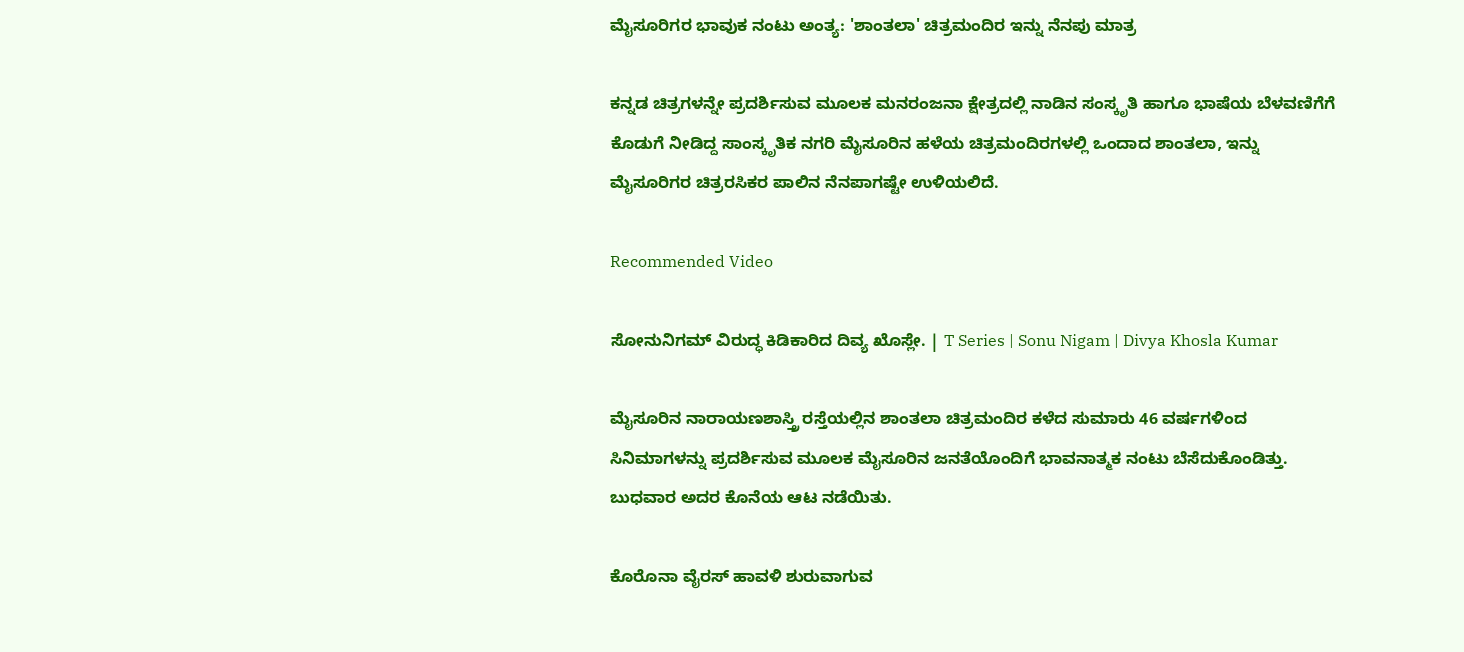ಮೈಸೂರಿಗರ ಭಾವುಕ ನಂಟು ಅಂತ್ಯ: 'ಶಾಂತಲಾ' ಚಿತ್ರಮಂದಿರ ಇನ್ನು ನೆನಪು ಮಾತ್ರ

ಕನ್ನಡ ಚಿತ್ರಗಳನ್ನೇ ಪ್ರದರ್ಶಿಸುವ ಮೂಲಕ ಮನರಂಜನಾ ಕ್ಷೇತ್ರದಲ್ಲಿ ನಾಡಿನ ಸಂಸ್ಕೃತಿ ಹಾಗೂ ಭಾಷೆಯ ಬೆಳವಣಿಗೆಗೆ ಕೊಡುಗೆ ನೀಡಿದ್ದ ಸಾಂಸ್ಕೃತಿಕ ನಗರಿ ಮೈಸೂರಿನ ಹಳೆಯ ಚಿತ್ರಮಂದಿರಗಳಲ್ಲಿ ಒಂದಾದ ಶಾಂತಲಾ, ಇನ್ನು ಮೈಸೂರಿಗರ ಚಿತ್ರರಸಿಕರ ಪಾಲಿನ ನೆನಪಾಗಷ್ಟೇ ಉಳಿಯಲಿದೆ.

Recommended Video

ಸೋನುನಿಗಮ್ ವಿರುದ್ಧ ಕಿಡಿಕಾರಿದ ದಿವ್ಯ ಖೊಸ್ಲೇ. | T Series | Sonu Nigam | Divya Khosla Kumar

ಮೈಸೂರಿನ ನಾರಾಯಣಶಾಸ್ತ್ರಿ ರಸ್ತೆಯಲ್ಲಿನ ಶಾಂತಲಾ ಚಿತ್ರಮಂದಿರ ಕಳೆದ ಸುಮಾರು 46 ವರ್ಷಗಳಿಂದ ಸಿನಿಮಾಗಳನ್ನು ಪ್ರದರ್ಶಿಸುವ ಮೂಲಕ ಮೈಸೂರಿನ ಜನತೆಯೊಂದಿಗೆ ಭಾವನಾತ್ಮಕ ನಂಟು ಬೆಸೆದುಕೊಂಡಿತ್ತು. ಬುಧವಾರ ಅದರ ಕೊನೆಯ ಆಟ ನಡೆಯಿತು.

ಕೊರೊನಾ ವೈರಸ್ ಹಾವಳಿ ಶುರುವಾಗುವ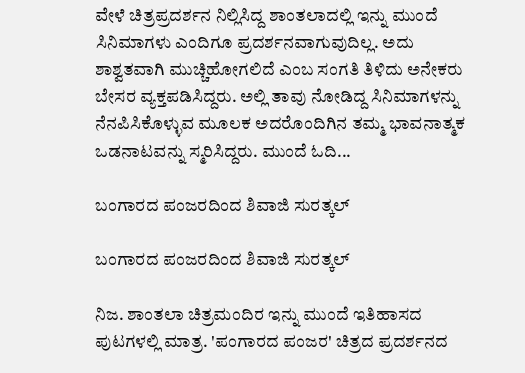ವೇಳೆ ಚಿತ್ರಪ್ರದರ್ಶನ ನಿಲ್ಲಿಸಿದ್ದ ಶಾಂತಲಾದಲ್ಲಿ ಇನ್ನು ಮುಂದೆ ಸಿನಿಮಾಗಳು ಎಂದಿಗೂ ಪ್ರದರ್ಶನವಾಗುವುದಿಲ್ಲ. ಅದು ಶಾಶ್ವತವಾಗಿ ಮುಚ್ಚಿಹೋಗಲಿದೆ ಎಂಬ ಸಂಗತಿ ತಿಳಿದು ಅನೇಕರು ಬೇಸರ ವ್ಯಕ್ತಪಡಿಸಿದ್ದರು. ಅಲ್ಲಿ ತಾವು ನೋಡಿದ್ದ ಸಿನಿಮಾಗಳನ್ನು ನೆನಪಿಸಿಕೊಳ್ಳುವ ಮೂಲಕ ಅದರೊಂದಿಗಿನ ತಮ್ಮ ಭಾವನಾತ್ಮಕ ಒಡನಾಟವನ್ನು ಸ್ಮರಿಸಿದ್ದರು. ಮುಂದೆ ಓದಿ...

ಬಂಗಾರದ ಪಂಜರದಿಂದ ಶಿವಾಜಿ ಸುರತ್ಕಲ್

ಬಂಗಾರದ ಪಂಜರದಿಂದ ಶಿವಾಜಿ ಸುರತ್ಕಲ್

ನಿಜ. ಶಾಂತಲಾ ಚಿತ್ರಮಂದಿರ ಇನ್ನು ಮುಂದೆ ಇತಿಹಾಸದ ಪುಟಗಳಲ್ಲಿ ಮಾತ್ರ. 'ಪಂಗಾರದ ಪಂಜರ' ಚಿತ್ರದ ಪ್ರದರ್ಶನದ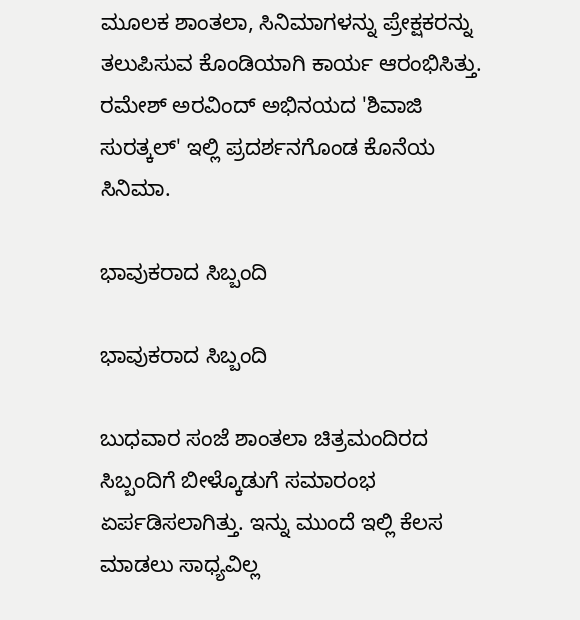ಮೂಲಕ ಶಾಂತಲಾ, ಸಿನಿಮಾಗಳನ್ನು ಪ್ರೇಕ್ಷಕರನ್ನು ತಲುಪಿಸುವ ಕೊಂಡಿಯಾಗಿ ಕಾರ್ಯ ಆರಂಭಿಸಿತ್ತು. ರಮೇಶ್ ಅರವಿಂದ್ ಅಭಿನಯದ 'ಶಿವಾಜಿ ಸುರತ್ಕಲ್' ಇಲ್ಲಿ ಪ್ರದರ್ಶನಗೊಂಡ ಕೊನೆಯ ಸಿನಿಮಾ.

ಭಾವುಕರಾದ ಸಿಬ್ಬಂದಿ

ಭಾವುಕರಾದ ಸಿಬ್ಬಂದಿ

ಬುಧವಾರ ಸಂಜೆ ಶಾಂತಲಾ ಚಿತ್ರಮಂದಿರದ ಸಿಬ್ಬಂದಿಗೆ ಬೀಳ್ಕೊಡುಗೆ ಸಮಾರಂಭ ಏರ್ಪಡಿಸಲಾಗಿತ್ತು. ಇನ್ನು ಮುಂದೆ ಇಲ್ಲಿ ಕೆಲಸ ಮಾಡಲು ಸಾಧ್ಯವಿಲ್ಲ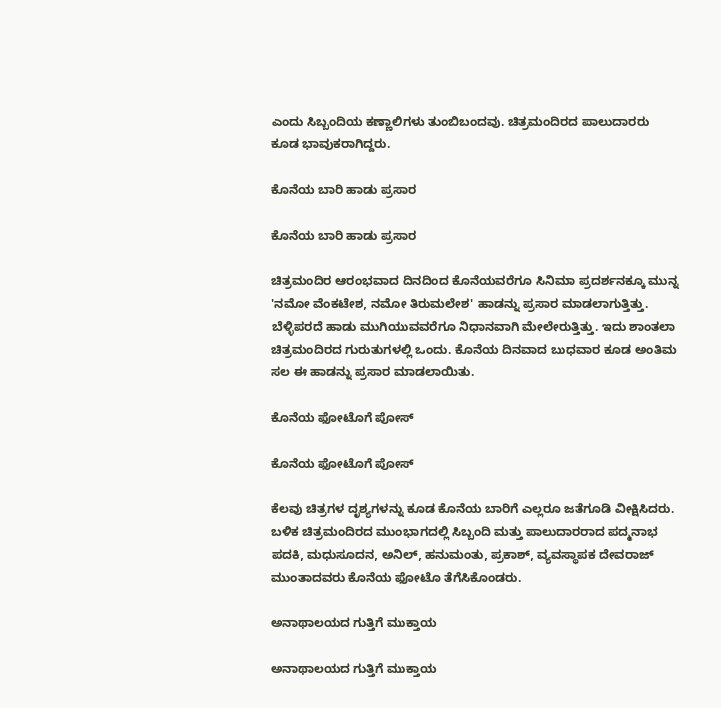ಎಂದು ಸಿಬ್ಬಂದಿಯ ಕಣ್ಣಾಲಿಗಳು ತುಂಬಿಬಂದವು. ಚಿತ್ರಮಂದಿರದ ಪಾಲುದಾರರು ಕೂಡ ಭಾವುಕರಾಗಿದ್ದರು.

ಕೊನೆಯ ಬಾರಿ ಹಾಡು ಪ್ರಸಾರ

ಕೊನೆಯ ಬಾರಿ ಹಾಡು ಪ್ರಸಾರ

ಚಿತ್ರಮಂದಿರ ಆರಂಭವಾದ ದಿನದಿಂದ ಕೊನೆಯವರೆಗೂ ಸಿನಿಮಾ ಪ್ರದರ್ಶನಕ್ಕೂ ಮುನ್ನ 'ನಮೋ ವೆಂಕಟೇಶ, ನಮೋ ತಿರುಮಲೇಶ' ಹಾಡನ್ನು ಪ್ರಸಾರ ಮಾಡಲಾಗುತ್ತಿತ್ತು. ಬೆಳ್ಳಿಪರದೆ ಹಾಡು ಮುಗಿಯುವವರೆಗೂ ನಿಧಾನವಾಗಿ ಮೇಲೇರುತ್ತಿತ್ತು. ಇದು ಶಾಂತಲಾ ಚಿತ್ರಮಂದಿರದ ಗುರುತುಗಳಲ್ಲಿ ಒಂದು. ಕೊನೆಯ ದಿನವಾದ ಬುಧವಾರ ಕೂಡ ಅಂತಿಮ ಸಲ ಈ ಹಾಡನ್ನು ಪ್ರಸಾರ ಮಾಡಲಾಯಿತು.

ಕೊನೆಯ ಫೋಟೊಗೆ ಪೋಸ್

ಕೊನೆಯ ಫೋಟೊಗೆ ಪೋಸ್

ಕೆಲವು ಚಿತ್ರಗಳ ದೃಶ್ಯಗಳನ್ನು ಕೂಡ ಕೊನೆಯ ಬಾರಿಗೆ ಎಲ್ಲರೂ ಜತೆಗೂಡಿ ವೀಕ್ಷಿಸಿದರು. ಬಳಿಕ ಚಿತ್ರಮಂದಿರದ ಮುಂಭಾಗದಲ್ಲಿ ಸಿಬ್ಬಂದಿ ಮತ್ತು ಪಾಲುದಾರರಾದ ಪದ್ಮನಾಭ ಪದಕಿ, ಮಧುಸೂದನ, ಅನಿಲ್, ಹನುಮಂತು, ಪ್ರಕಾಶ್, ವ್ಯವಸ್ಥಾಪಕ ದೇವರಾಜ್ ಮುಂತಾದವರು ಕೊನೆಯ ಫೋಟೊ ತೆಗೆಸಿಕೊಂಡರು.

ಅನಾಥಾಲಯದ ಗುತ್ತಿಗೆ ಮುಕ್ತಾಯ

ಅನಾಥಾಲಯದ ಗುತ್ತಿಗೆ ಮುಕ್ತಾಯ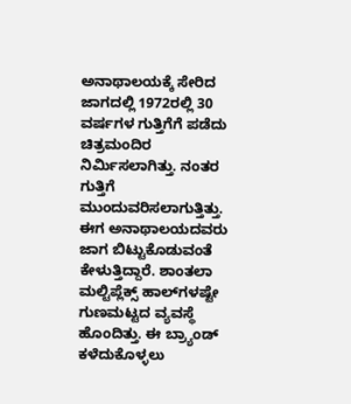ಅನಾಥಾಲಯಕ್ಕೆ ಸೇರಿದ ಜಾಗದಲ್ಲಿ 1972ರಲ್ಲಿ 30 ವರ್ಷಗಳ ಗುತ್ತಿಗೆಗೆ ಪಡೆದು ಚಿತ್ರಮಂದಿರ ನಿರ್ಮಿಸಲಾಗಿತ್ತು. ನಂತರ ಗುತ್ತಿಗೆ ಮುಂದುವರಿಸಲಾಗುತ್ತಿತ್ತು. ಈಗ ಅನಾಥಾಲಯದವರು ಜಾಗ ಬಿಟ್ಟುಕೊಡುವಂತೆ ಕೇಳುತ್ತಿದ್ದಾರೆ. ಶಾಂತಲಾ ಮಲ್ಟಿಪ್ಲೆಕ್ಸ್ ಹಾಲ್‌ಗಳಷ್ಟೇ ಗುಣಮಟ್ಟದ ವ್ಯವಸ್ಥೆ ಹೊಂದಿತ್ತು. ಈ ಬ್ರ್ಯಾಂಡ್ ಕಳೆದುಕೊಳ್ಳಲು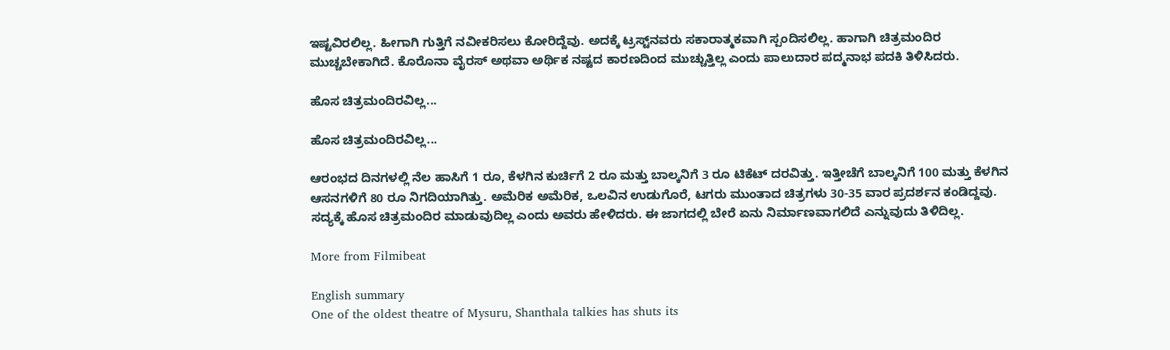ಇಷ್ಟವಿರಲಿಲ್ಲ. ಹೀಗಾಗಿ ಗುತ್ತಿಗೆ ನವೀಕರಿಸಲು ಕೋರಿದ್ದೆವು. ಅದಕ್ಕೆ ಟ್ರಸ್ಟ್‌ನವರು ಸಕಾರಾತ್ಮಕವಾಗಿ ಸ್ಪಂದಿಸಲಿಲ್ಲ. ಹಾಗಾಗಿ ಚಿತ್ರಮಂದಿರ ಮುಚ್ಚಬೇಕಾಗಿದೆ. ಕೊರೊನಾ ವೈರಸ್ ಅಥವಾ ಅರ್ಥಿಕ ನಷ್ಟದ ಕಾರಣದಿಂದ ಮುಚ್ಚುತ್ತಿಲ್ಲ ಎಂದು ಪಾಲುದಾರ ಪದ್ಮನಾಭ ಪದಕಿ ತಿಳಿಸಿದರು.

ಹೊಸ ಚಿತ್ರಮಂದಿರವಿಲ್ಲ...

ಹೊಸ ಚಿತ್ರಮಂದಿರವಿಲ್ಲ...

ಆರಂಭದ ದಿನಗಳಲ್ಲಿ ನೆಲ ಹಾಸಿಗೆ 1 ರೂ, ಕೆಳಗಿನ ಕುರ್ಚಿಗೆ 2 ರೂ ಮತ್ತು ಬಾಲ್ಕನಿಗೆ 3 ರೂ ಟಿಕೆಟ್ ದರವಿತ್ತು. ಇತ್ತೀಚೆಗೆ ಬಾಲ್ಕನಿಗೆ 100 ಮತ್ತು ಕೆಳಗಿನ ಆಸನಗಳಿಗೆ 80 ರೂ ನಿಗದಿಯಾಗಿತ್ತು. ಅಮೆರಿಕ ಅಮೆರಿಕ, ಒಲವಿನ ಉಡುಗೊರೆ, ಟಗರು ಮುಂತಾದ ಚಿತ್ರಗಳು 30-35 ವಾರ ಪ್ರದರ್ಶನ ಕಂಡಿದ್ದವು. ಸದ್ಯಕ್ಕೆ ಹೊಸ ಚಿತ್ರಮಂದಿರ ಮಾಡುವುದಿಲ್ಲ ಎಂದು ಅವರು ಹೇಳಿದರು. ಈ ಜಾಗದಲ್ಲಿ ಬೇರೆ ಏನು ನಿರ್ಮಾಣವಾಗಲಿದೆ ಎನ್ನುವುದು ತಿಳಿದಿಲ್ಲ.

More from Filmibeat

English summary
One of the oldest theatre of Mysuru, Shanthala talkies has shuts its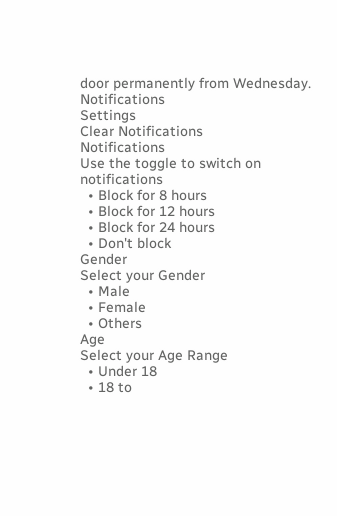door permanently from Wednesday.
Notifications
Settings
Clear Notifications
Notifications
Use the toggle to switch on notifications
  • Block for 8 hours
  • Block for 12 hours
  • Block for 24 hours
  • Don't block
Gender
Select your Gender
  • Male
  • Female
  • Others
Age
Select your Age Range
  • Under 18
  • 18 to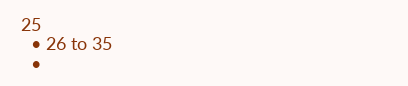25
  • 26 to 35
  •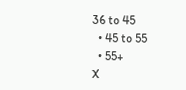36 to 45
  • 45 to 55
  • 55+
X